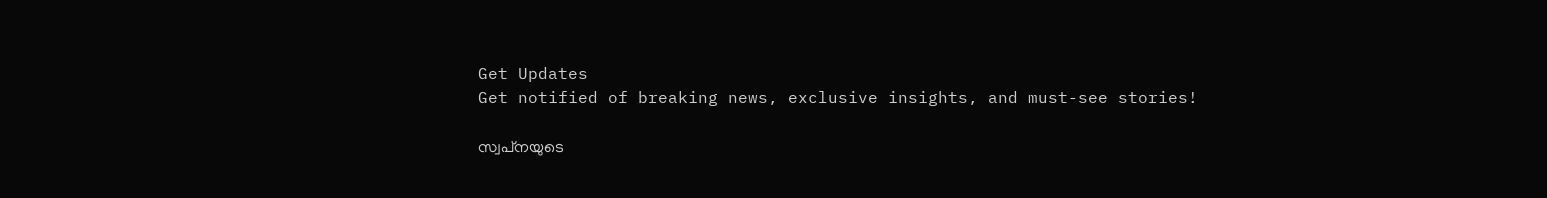Get Updates
Get notified of breaking news, exclusive insights, and must-see stories!

സ്വപ്‌നയുടെ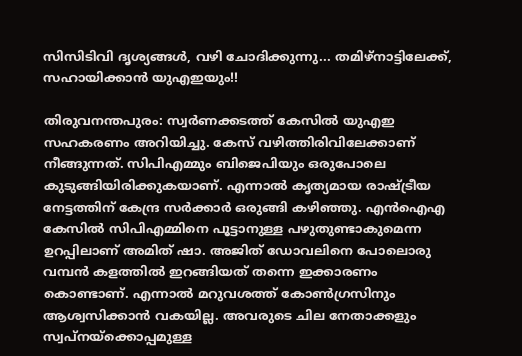സിസിടിവി ദൃശ്യങ്ങള്‍, വഴി ചോദിക്കുന്നു... തമിഴ്‌നാട്ടിലേക്ക്, സഹായിക്കാന്‍ യുഎഇയും!!

തിരുവനന്തപുരം: സ്വര്‍ണക്കടത്ത് കേസില്‍ യുഎഇ സഹകരണം അറിയിച്ചു. കേസ് വഴിത്തിരിവിലേക്കാണ് നീങ്ങുന്നത്. സിപിഎമ്മും ബിജെപിയും ഒരുപോലെ കുടുങ്ങിയിരിക്കുകയാണ്. എന്നാല്‍ കൃത്യമായ രാഷ്ട്രീയ നേട്ടത്തിന് കേന്ദ്ര സര്‍ക്കാര്‍ ഒരുങ്ങി കഴിഞ്ഞു. എന്‍ഐഎ കേസില്‍ സിപിഎമ്മിനെ പൂട്ടാനുള്ള പഴുതുണ്ടാകുമെന്ന ഉറപ്പിലാണ് അമിത് ഷാ. അജിത് ഡോവലിനെ പോലൊരു വമ്പന്‍ കളത്തില്‍ ഇറങ്ങിയത് തന്നെ ഇക്കാരണം കൊണ്ടാണ്. എന്നാല്‍ മറുവശത്ത് കോണ്‍ഗ്രസിനും ആശ്വസിക്കാന്‍ വകയില്ല. അവരുടെ ചില നേതാക്കളും സ്വപ്‌നയ്‌ക്കൊപ്പമുള്ള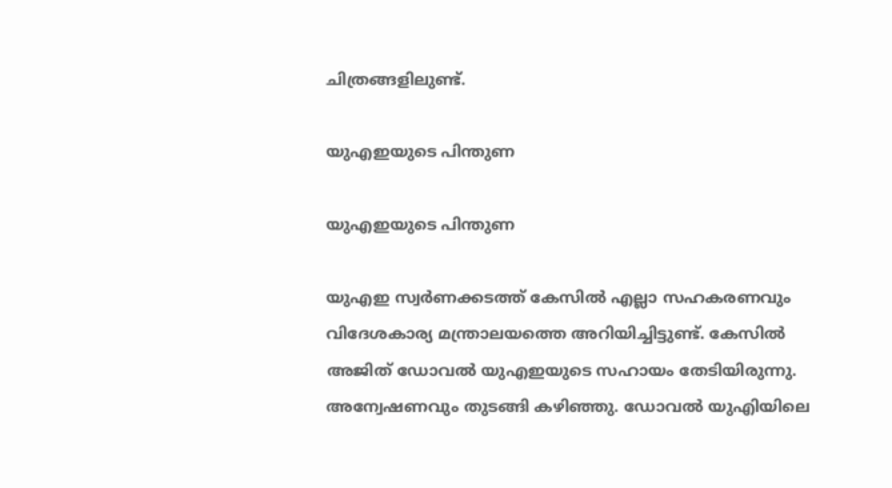ചിത്രങ്ങളിലുണ്ട്.

യുഎഇയുടെ പിന്തുണ

യുഎഇയുടെ പിന്തുണ

യുഎഇ സ്വര്‍ണക്കടത്ത് കേസില്‍ എല്ലാ സഹകരണവും വിദേശകാര്യ മന്ത്രാലയത്തെ അറിയിച്ചിട്ടുണ്ട്. കേസില്‍ അജിത് ഡോവല്‍ യുഎഇയുടെ സഹായം തേടിയിരുന്നു. അന്വേഷണവും തുടങ്ങി കഴിഞ്ഞു. ഡോവല്‍ യുഎിയിലെ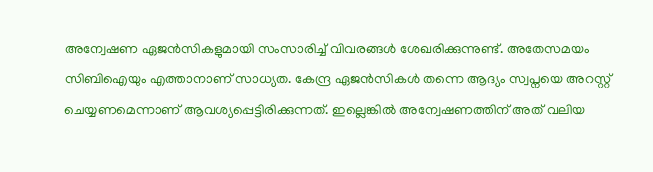അന്വേഷണ ഏജന്‍സികളുമായി സംസാരിച്ച് വിവരങ്ങള്‍ ശേഖരിക്കുന്നുണ്ട്. അതേസമയം സിബിഐയും എത്താനാണ് സാധ്യത. കേന്ദ്ര ഏജന്‍സികള്‍ തന്നെ ആദ്യം സ്വപ്നയെ അറസ്റ്റ് ചെയ്യണമെന്നാണ് ആവശ്യപ്പെട്ടിരിക്കുന്നത്. ഇല്ലെങ്കില്‍ അന്വേഷണത്തിന് അത് വലിയ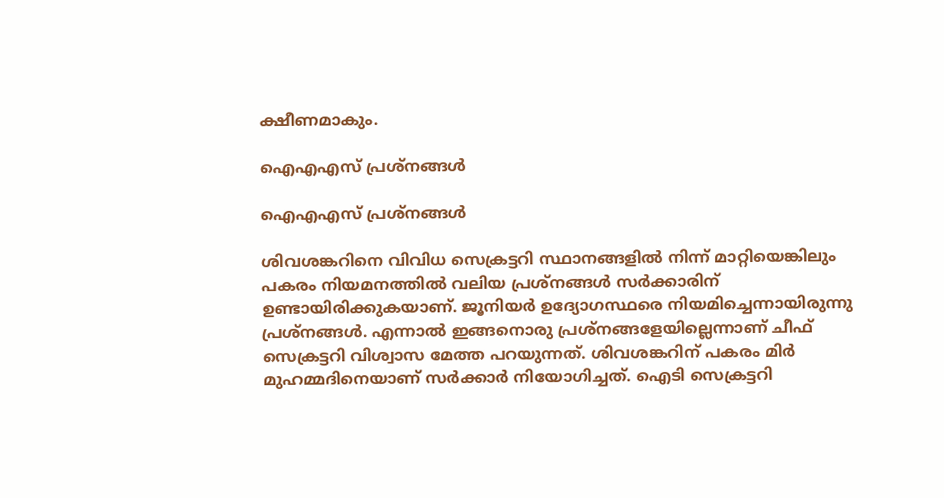ക്ഷീണമാകും.

ഐഎഎസ് പ്രശ്‌നങ്ങള്‍

ഐഎഎസ് പ്രശ്‌നങ്ങള്‍

ശിവശങ്കറിനെ വിവിധ സെക്രട്ടറി സ്ഥാനങ്ങളില്‍ നിന്ന് മാറ്റിയെങ്കിലും പകരം നിയമനത്തില്‍ വലിയ പ്രശ്‌നങ്ങള്‍ സര്‍ക്കാരിന് ഉണ്ടായിരിക്കുകയാണ്. ജൂനിയര്‍ ഉദ്യോഗസ്ഥരെ നിയമിച്ചെന്നായിരുന്നു പ്രശ്‌നങ്ങള്‍. എന്നാല്‍ ഇങ്ങനൊരു പ്രശ്‌നങ്ങളേയില്ലെന്നാണ് ചീഫ് സെക്രട്ടറി വിശ്വാസ മേത്ത പറയുന്നത്. ശിവശങ്കറിന് പകരം മിര്‍ മുഹമ്മദിനെയാണ് സര്‍ക്കാര്‍ നിയോഗിച്ചത്. ഐടി സെക്രട്ടറി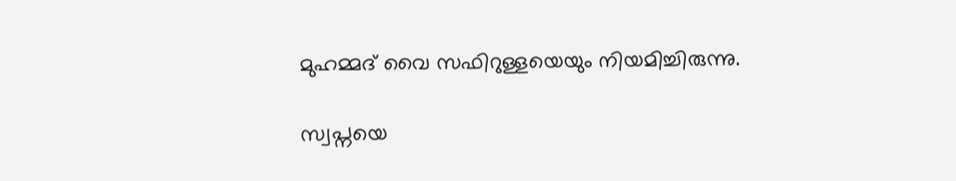മുഹമ്മദ് വൈ സഫിറുള്ളയെയും നിയമിച്ചിരുന്നു.

സ്വപ്നയെ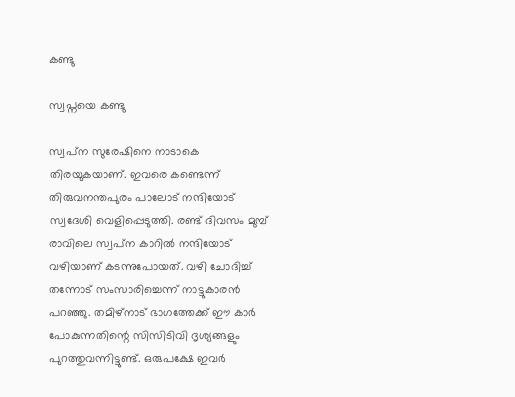കണ്ടു

സ്വപ്നയെ കണ്ടു

സ്വപ്‌ന സുരേഷിനെ നാടാകെ തിരയുകയാണ്. ഇവരെ കണ്ടെന്ന് തിരുവനന്തപുരം പാലോട് നന്ദിയോട് സ്വദേശി വെളിപ്പെടുത്തി. രണ്ട് ദിവസം മുമ്പ് രാവിലെ സ്വപ്‌ന കാറില്‍ നന്ദിയോട് വഴിയാണ് കടന്നുപോയത്. വഴി ചോദിച്ച് തന്നോട് സംസാരിച്ചെന്ന് നാട്ടുകാരന്‍ പറഞ്ഞു. തമിഴ്‌നാട് ഭാഗത്തേക്ക് ഈ കാര്‍ പോകുന്നതിന്റെ സിസിടിവി ദൃശ്യങ്ങളും പുറത്തുവന്നിട്ടുണ്ട്. ഒരുപക്ഷേ ഇവര്‍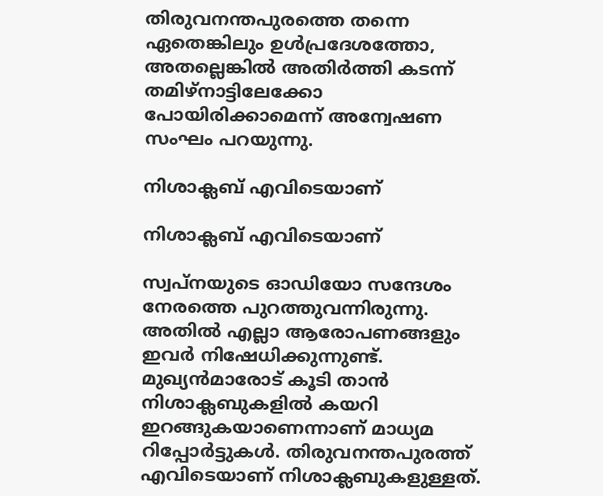തിരുവനന്തപുരത്തെ തന്നെ ഏതെങ്കിലും ഉള്‍പ്രദേശത്തോ, അതല്ലെങ്കില്‍ അതിര്‍ത്തി കടന്ന് തമിഴ്‌നാട്ടിലേക്കോ പോയിരിക്കാമെന്ന് അന്വേഷണ സംഘം പറയുന്നു.

നിശാക്ലബ് എവിടെയാണ്

നിശാക്ലബ് എവിടെയാണ്

സ്വപ്‌നയുടെ ഓഡിയോ സന്ദേശം നേരത്തെ പുറത്തുവന്നിരുന്നു. അതില്‍ എല്ലാ ആരോപണങ്ങളും ഇവര്‍ നിഷേധിക്കുന്നുണ്ട്. മുഖ്യന്‍മാരോട് കൂടി താന്‍ നിശാക്ലബുകളില്‍ കയറി ഇറങ്ങുകയാണെന്നാണ് മാധ്യമ റിപ്പോര്‍ട്ടുകള്‍. തിരുവനന്തപുരത്ത് എവിടെയാണ് നിശാക്ലബുകളുള്ളത്.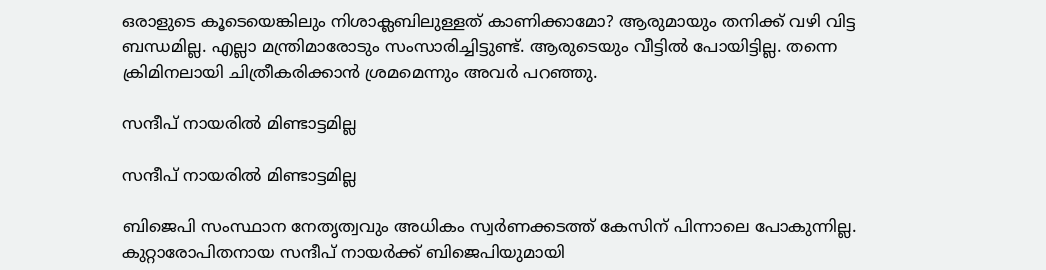ഒരാളുടെ കൂടെയെങ്കിലും നിശാക്ലബിലുള്ളത് കാണിക്കാമോ? ആരുമായും തനിക്ക് വഴി വിട്ട ബന്ധമില്ല. എല്ലാ മന്ത്രിമാരോടും സംസാരിച്ചിട്ടുണ്ട്. ആരുടെയും വീട്ടില്‍ പോയിട്ടില്ല. തന്നെ ക്രിമിനലായി ചിത്രീകരിക്കാന്‍ ശ്രമമെന്നും അവര്‍ പറഞ്ഞു.

സന്ദീപ് നായരില്‍ മിണ്ടാട്ടമില്ല

സന്ദീപ് നായരില്‍ മിണ്ടാട്ടമില്ല

ബിജെപി സംസ്ഥാന നേതൃത്വവും അധികം സ്വര്‍ണക്കടത്ത് കേസിന് പിന്നാലെ പോകുന്നില്ല. കുറ്റാരോപിതനായ സന്ദീപ് നായര്‍ക്ക് ബിജെപിയുമായി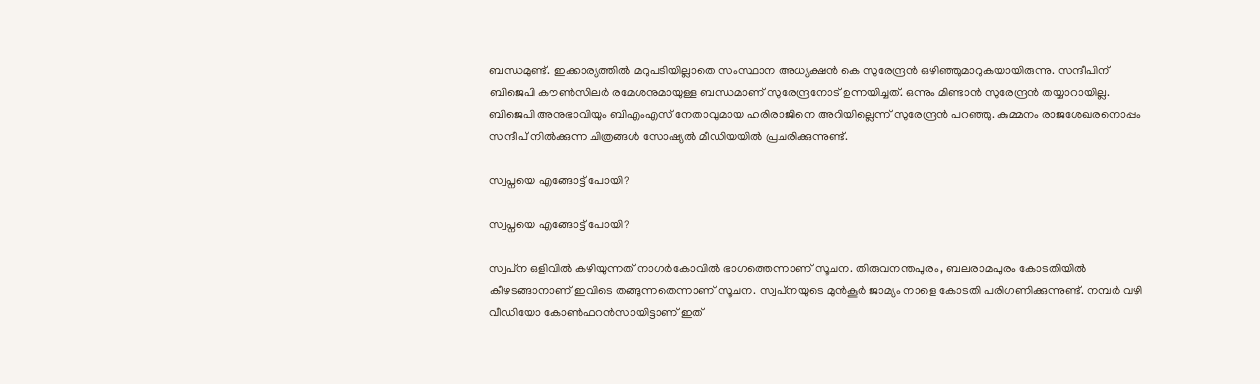ബന്ധമുണ്ട്. ഇക്കാര്യത്തില്‍ മറുപടിയില്ലാതെ സംസ്ഥാന അധ്യക്ഷന്‍ കെ സുരേന്ദ്രന്‍ ഒഴിഞ്ഞുമാറുകയായിരുന്നു. സന്ദീപിന് ബിജെപി കൗണ്‍സിലര്‍ രമേശനുമായുള്ള ബന്ധമാണ് സുരേന്ദ്രനോട് ഉന്നയിച്ചത്. ഒന്നും മിണ്ടാന്‍ സുരേന്ദ്രന്‍ തയ്യാറായില്ല. ബിജെപി അനുഭാവിയും ബിഎംഎസ് നേതാവുമായ ഹരിരാജിനെ അറിയില്ലെന്ന് സുരേന്ദ്രന്‍ പറഞ്ഞു. കുമ്മനം രാജശേഖരനൊപ്പം സന്ദീപ് നില്‍ക്കുന്ന ചിത്രങ്ങള്‍ സോഷ്യല്‍ മീഡിയയില്‍ പ്രചരിക്കുന്നുണ്ട്.

സ്വപ്നയെ എങ്ങോട്ട് പോയി?

സ്വപ്നയെ എങ്ങോട്ട് പോയി?

സ്വപ്‌ന ഒളിവില്‍ കഴിയുന്നത് നാഗര്‍കോവില്‍ ഭാഗത്തെന്നാണ് സൂചന. തിരുവനന്തപുരം, ബലരാമപുരം കോടതിയില്‍ കീഴടങ്ങാനാണ് ഇവിടെ തങ്ങുന്നതെന്നാണ് സൂചന. സ്വപ്‌നയുടെ മുന്‍കൂര്‍ ജാമ്യം നാളെ കോടതി പരിഗണിക്കുന്നുണ്ട്. നമ്പര്‍ വഴി വീഡിയോ കോണ്‍ഫറന്‍സായിട്ടാണ് ഇത്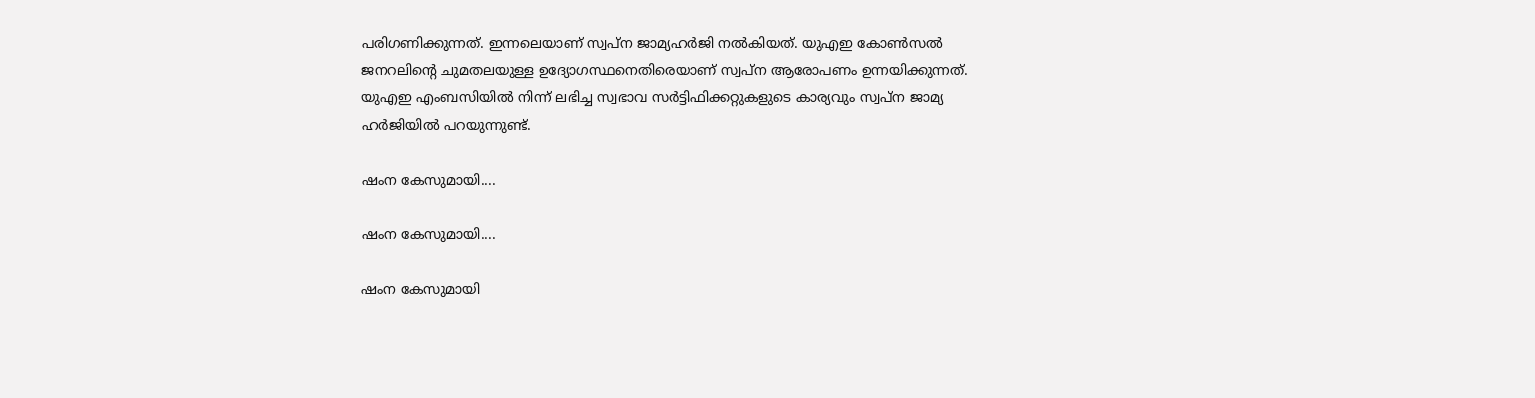പരിഗണിക്കുന്നത്. ഇന്നലെയാണ് സ്വപ്‌ന ജാമ്യഹര്‍ജി നല്‍കിയത്. യുഎഇ കോണ്‍സല്‍ ജനറലിന്റെ ചുമതലയുള്ള ഉദ്യോഗസ്ഥനെതിരെയാണ് സ്വപ്‌ന ആരോപണം ഉന്നയിക്കുന്നത്. യുഎഇ എംബസിയില്‍ നിന്ന് ലഭിച്ച സ്വഭാവ സര്‍ട്ടിഫിക്കറ്റുകളുടെ കാര്യവും സ്വപ്‌ന ജാമ്യ ഹര്‍ജിയില്‍ പറയുന്നുണ്ട്.

ഷംന കേസുമായി....

ഷംന കേസുമായി....

ഷംന കേസുമായി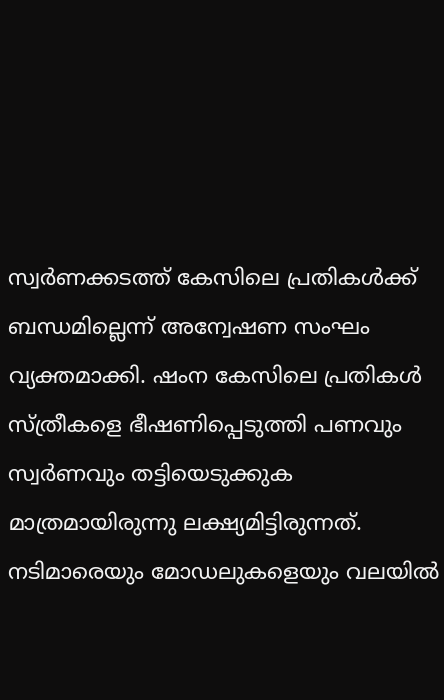സ്വര്‍ണക്കടത്ത് കേസിലെ പ്രതികള്‍ക്ക് ബന്ധമില്ലെന്ന് അന്വേഷണ സംഘം വ്യക്തമാക്കി. ഷംന കേസിലെ പ്രതികള്‍ സ്ത്രീകളെ ഭീഷണിപ്പെടുത്തി പണവും സ്വര്‍ണവും തട്ടിയെടുക്കുക മാത്രമായിരുന്നു ലക്ഷ്യമിട്ടിരുന്നത്. നടിമാരെയും മോഡലുകളെയും വലയില്‍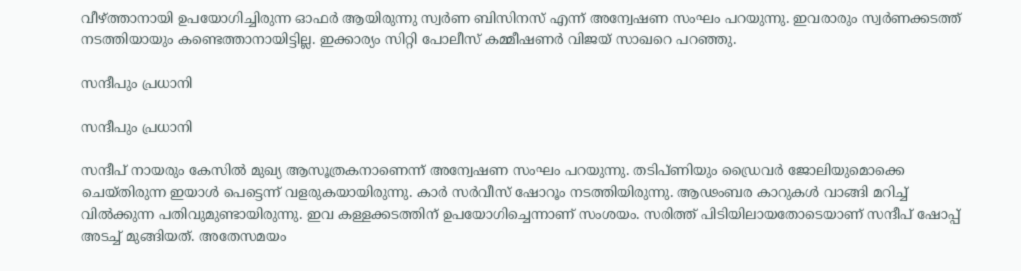വീഴ്ത്താനായി ഉപയോഗിച്ചിരുന്ന ഓഫര്‍ ആയിരുന്നു സ്വര്‍ണ ബിസിനസ് എന്ന് അന്വേഷണ സംഘം പറയുന്നു. ഇവരാരും സ്വര്‍ണക്കടത്ത് നടത്തിയായും കണ്ടെത്താനായിട്ടില്ല. ഇക്കാര്യം സിറ്റി പോലീസ് കമ്മീഷണര്‍ വിജയ് സാഖറെ പറഞ്ഞു.

സന്ദീപും പ്രധാനി

സന്ദീപും പ്രധാനി

സന്ദീപ് നായരും കേസില്‍ മുഖ്യ ആസൂത്രകനാണെന്ന് അന്വേഷണ സംഘം പറയുന്നു. തടിപ്ണിയും ഡ്രൈവര്‍ ജോലിയുമൊക്കെ ചെയ്തിരുന്ന ഇയാള്‍ പെട്ടെന്ന് വളരുകയായിരുന്നു. കാര്‍ സര്‍വീസ് ഷോറൂം നടത്തിയിരുന്നു. ആഢംബര കാറുകള്‍ വാങ്ങി മറിച്ച് വില്‍ക്കുന്ന പതിവുമുണ്ടായിരുന്നു. ഇവ കള്ളക്കടത്തിന് ഉപയോഗിച്ചെന്നാണ് സംശയം. സരിത്ത് പിടിയിലായതോടെയാണ് സന്ദീപ് ഷോപ്പ് അടച്ച് മുങ്ങിയത്. അതേസമയം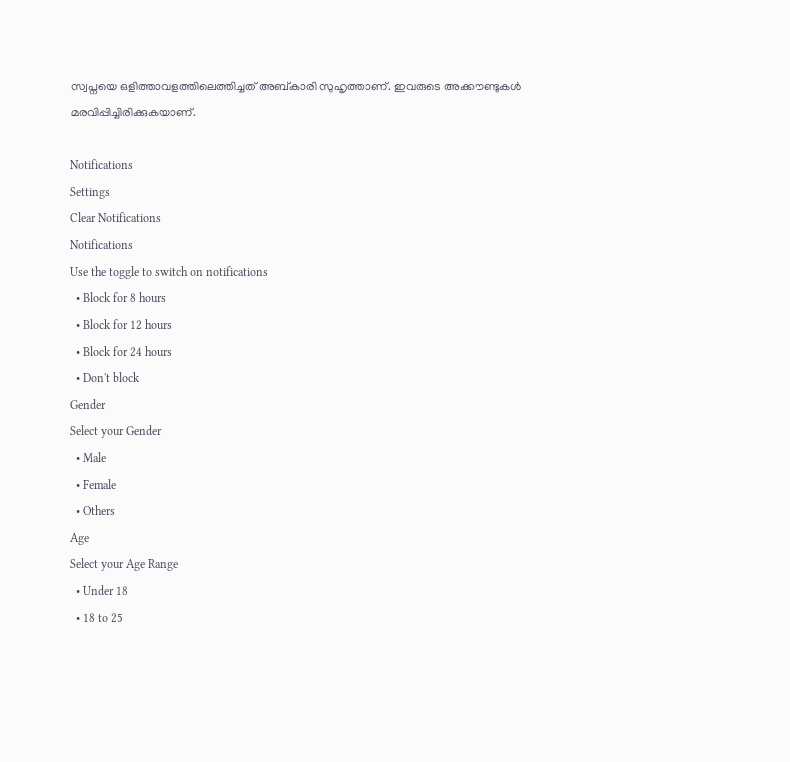സ്വപ്നയെ ഒളിത്താവളത്തിലെത്തിച്ചത് അബ്കാരി സുഹൃത്താണ്. ഇവരുടെ അക്കൗണ്ടുകള്‍ മരവിപ്പിച്ചിരിക്കുകയാണ്.

Notifications
Settings
Clear Notifications
Notifications
Use the toggle to switch on notifications
  • Block for 8 hours
  • Block for 12 hours
  • Block for 24 hours
  • Don't block
Gender
Select your Gender
  • Male
  • Female
  • Others
Age
Select your Age Range
  • Under 18
  • 18 to 25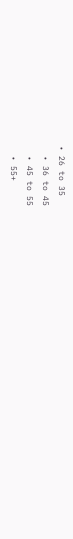• 26 to 35
  • 36 to 45
  • 45 to 55
  • 55+